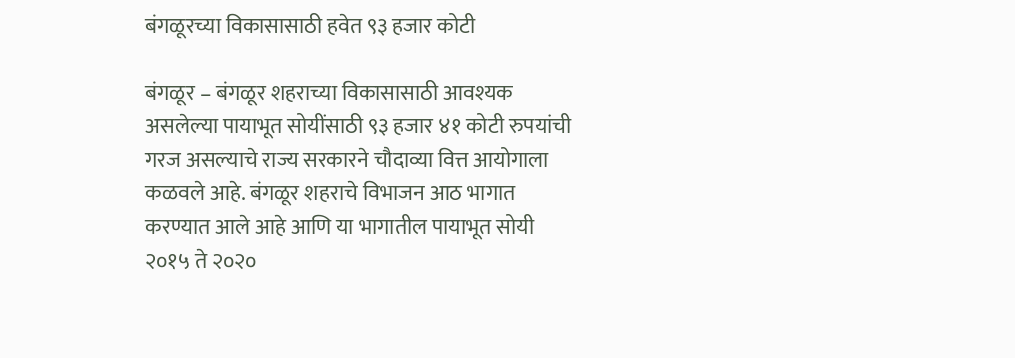बंगळूरच्या विकासासाठी हवेत ९३ हजार कोटी

बंगळूर – बंगळूर शहराच्या विकासासाठी आवश्यक असलेल्या पायाभूत सोयींसाठी ९३ हजार ४१ कोटी रुपयांची गरज असल्याचे राज्य सरकारने चौदाव्या वित्त आयोगाला कळवले आहे. बंगळूर शहराचे विभाजन आठ भागात करण्यात आले आहे आणि या भागातील पायाभूत सोयी २०१५ ते २०२०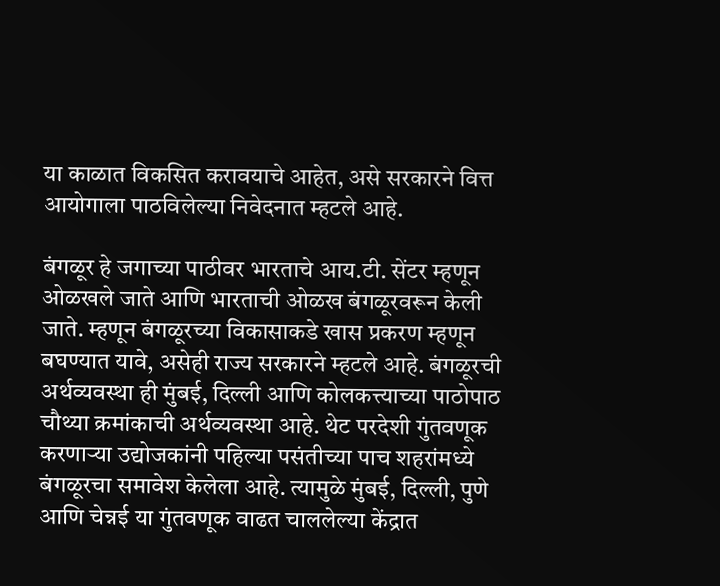या काळात विकसित करावयाचे आहेत, असे सरकारने वित्त आयोगाला पाठविलेल्या निवेदनात म्हटले आहे.

बंगळूर हे जगाच्या पाठीवर भारताचे आय.टी. सेंटर म्हणून ओळखले जाते आणि भारताची ओळख बंगळूरवरून केली जाते. म्हणून बंगळूरच्या विकासाकडे खास प्रकरण म्हणून बघण्यात यावे, असेही राज्य सरकारने म्हटले आहे. बंगळूरची अर्थव्यवस्था ही मुंबई, दिल्ली आणि कोलकत्त्याच्या पाठोपाठ चौथ्या क्रमांकाची अर्थव्यवस्था आहे. थेट परदेशी गुंतवणूक करणार्‍या उद्योजकांनी पहिल्या पसंतीच्या पाच शहरांमध्ये बंगळूरचा समावेश केलेला आहे. त्यामुळे मुंबई, दिल्ली, पुणे आणि चेन्नई या गुंतवणूक वाढत चाललेल्या केंद्रात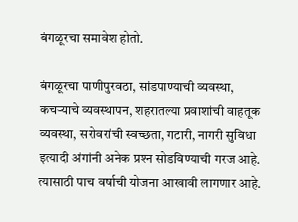बंगळूरचा समावेश होतो.

बंगळूरचा पाणीपुरवठा, सांडपाण्याची व्यवस्था, कचर्‍याचे व्यवस्थापन, शहरातल्या प्रवाशांची वाहतूक व्यवस्था, सरोवरांची स्वच्छता, गटारी, नागरी सुविधा इत्यादी अंगांनी अनेक प्रश्‍न सोडविण्याची गरज आहे. त्यासाठी पाच वर्षाची योजना आखावी लागणार आहे.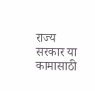राज्य सरकार या कामासाठी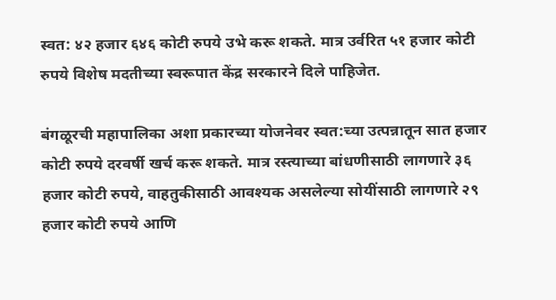स्वत: ४२ हजार ६४६ कोटी रुपये उभे करू शकते. मात्र उर्वरित ५१ हजार कोटी रुपये विशेष मदतीच्या स्वरूपात केंद्र सरकारने दिले पाहिजेत.

बंगळूरची महापालिका अशा प्रकारच्या योजनेवर स्वत:च्या उत्पन्नातून सात हजार कोटी रुपये दरवर्षी खर्च करू शकते. मात्र रस्त्याच्या बांधणीसाठी लागणारे ३६ हजार कोटी रुपये, वाहतुकीसाठी आवश्यक असलेल्या सोयींसाठी लागणारे २९ हजार कोटी रुपये आणि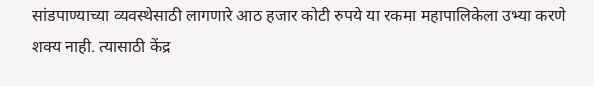सांडपाण्याच्या व्यवस्थेसाठी लागणारे आठ हजार कोटी रुपये या रकमा महापालिकेला उभ्या करणे शक्य नाही. त्यासाठी केंद्र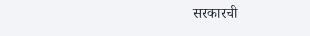सरकारची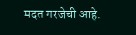मदत गरजेची आहे.